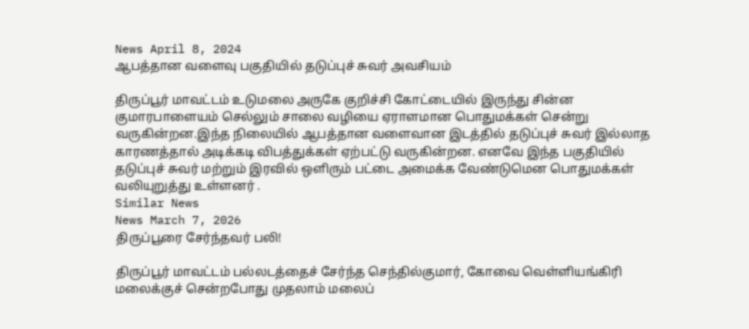News April 8, 2024
ஆபத்தான வளைவு பகுதியில் தடுப்புச் சுவர் அவசியம்

திருப்பூர் மாவட்டம் உடுமலை அருகே குறிச்சி கோட்டையில் இருந்து சின்ன குமாரபாளையம் செல்லும் சாலை வழியை ஏராளமான பொதுமக்கள் சென்று வருகின்றன.இந்த நிலையில் ஆபத்தான வளைவான இடத்தில் தடுப்புச் சுவர் இல்லாத காரணத்தால் அடிக்கடி விபத்துக்கள் ஏற்பட்டு வருகின்றன. எனவே இந்த பகுதியில் தடுப்புச் சுவர் மற்றும் இரவில் ஒளிரும் பட்டை அமைக்க வேண்டுமென பொதுமக்கள் வலியுறுத்து உள்ளனர் .
Similar News
News March 7, 2026
திருப்பூரை சேர்ந்தவர் பலி!

திருப்பூர் மாவட்டம் பல்லடத்தைச் சேர்ந்த செந்தில்குமார், கோவை வெள்ளியங்கிரி மலைக்குச் சென்றபோது முதலாம் மலைப்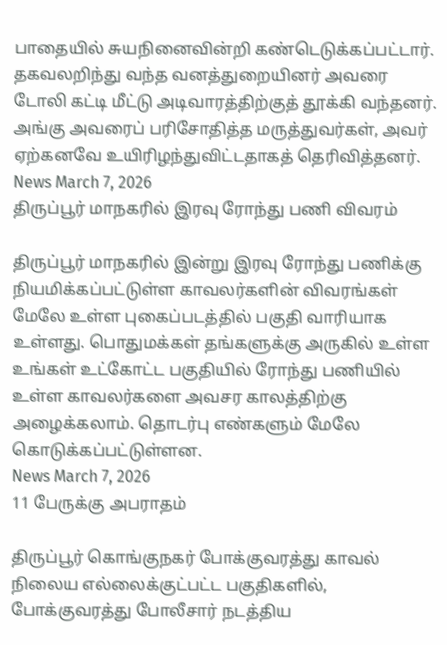பாதையில் சுயநினைவின்றி கண்டெடுக்கப்பட்டார். தகவலறிந்து வந்த வனத்துறையினர் அவரை டோலி கட்டி மீட்டு அடிவாரத்திற்குத் தூக்கி வந்தனர். அங்கு அவரைப் பரிசோதித்த மருத்துவர்கள், அவர் ஏற்கனவே உயிரிழந்துவிட்டதாகத் தெரிவித்தனர்.
News March 7, 2026
திருப்பூர் மாநகரில் இரவு ரோந்து பணி விவரம்

திருப்பூர் மாநகரில் இன்று இரவு ரோந்து பணிக்கு நியமிக்கப்பட்டுள்ள காவலர்களின் விவரங்கள் மேலே உள்ள புகைப்படத்தில் பகுதி வாரியாக உள்ளது. பொதுமக்கள் தங்களுக்கு அருகில் உள்ள உங்கள் உட்கோட்ட பகுதியில் ரோந்து பணியில் உள்ள காவலர்களை அவசர காலத்திற்கு அழைக்கலாம். தொடர்பு எண்களும் மேலே கொடுக்கப்பட்டுள்ளன.
News March 7, 2026
11 பேருக்கு அபராதம்

திருப்பூர் கொங்குநகர் போக்குவரத்து காவல் நிலைய எல்லைக்குட்பட்ட பகுதிகளில், போக்குவரத்து போலீசார் நடத்திய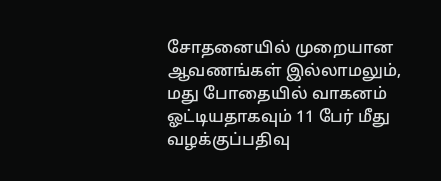சோதனையில் முறையான ஆவணங்கள் இல்லாமலும், மது போதையில் வாகனம் ஓட்டியதாகவும் 11 பேர் மீது வழக்குப்பதிவு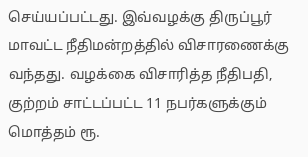செய்யப்பட்டது. இவ்வழக்கு திருப்பூர் மாவட்ட நீதிமன்றத்தில் விசாரணைக்கு வந்தது. வழக்கை விசாரித்த நீதிபதி, குற்றம் சாட்டப்பட்ட 11 நபர்களுக்கும் மொத்தம் ரூ.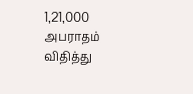1,21,000 அபராதம் விதித்து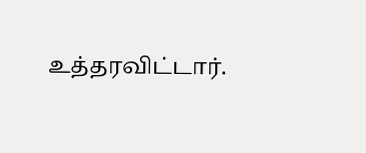உத்தரவிட்டார்.